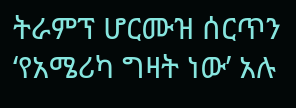ትራምፕ ሆርሙዝ ሰርጥን ‘የአሜሪካ ግዛት ነው’ አሉ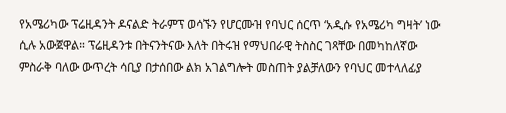የአሜሪካው ፕሬዚዳንት ዶናልድ ትራምፕ ወሳኙን የሆርሙዝ የባህር ሰርጥ ‘አዲሱ የአሜሪካ ግዛት’ ነው ሲሉ አውጀዋል። ፕሬዚዳንቱ በትናንትናው እለት በትሩዝ የማህበራዊ ትስስር ገጻቸው በመካከለኛው ምስራቅ ባለው ውጥረት ሳቢያ በታሰበው ልክ አገልግሎት መስጠት ያልቻለውን የባህር መተላለፊያ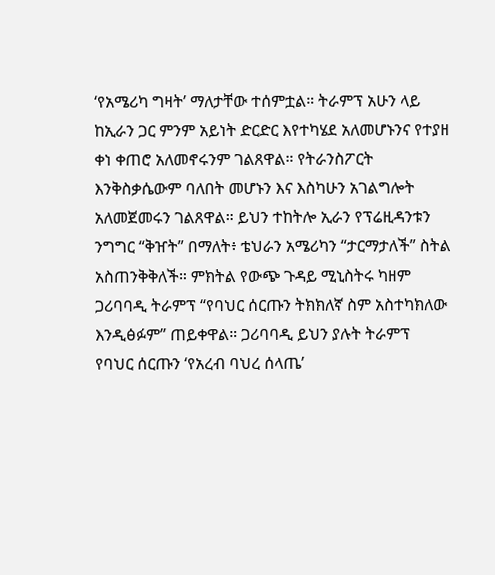‘የአሜሪካ ግዛት’ ማለታቸው ተሰምቷል። ትራምፕ አሁን ላይ ከኢራን ጋር ምንም አይነት ድርድር እየተካሄደ አለመሆኑንና የተያዘ ቀነ ቀጠሮ አለመኖሩንም ገልጸዋል። የትራንስፖርት እንቅስቃሴውም ባለበት መሆኑን እና እስካሁን አገልግሎት አለመጀመሩን ገልጸዋል። ይህን ተከትሎ ኢራን የፕሬዚዳንቱን ንግግር “ቅዠት” በማለት፥ ቴህራን አሜሪካን “ታርማታለች” ስትል አስጠንቅቅለች። ምክትል የውጭ ጉዳይ ሚኒስትሩ ካዘም ጋሪባባዲ ትራምፕ “የባህር ሰርጡን ትክክለኛ ስም አስተካክለው እንዲፅፉም” ጠይቀዋል። ጋሪባባዲ ይህን ያሉት ትራምፕ የባህር ሰርጡን ‘የአረብ ባህረ ሰላጤ’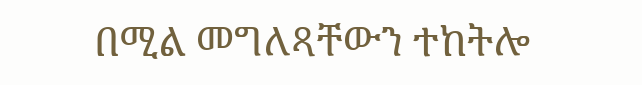በሚል መግለጻቸውን ተከትሎ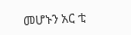መሆኑን አር ቲ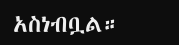አስነብቧል።